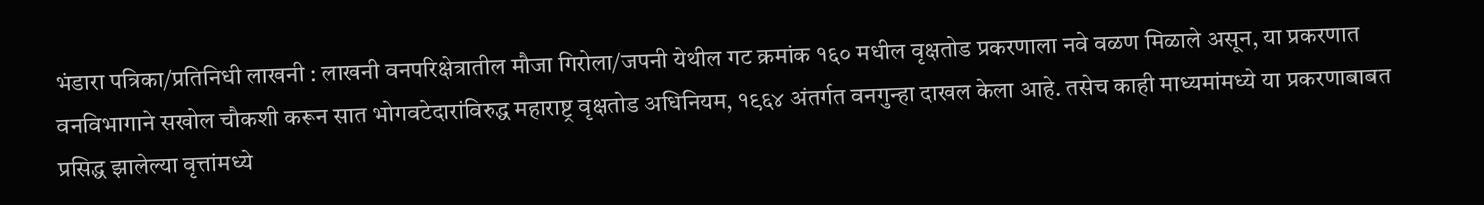भंडारा पत्रिका/प्रतिनिधी लाखनी : लाखनी वनपरिक्षेत्रातील मौजा गिरोला/जपनी येथील गट क्रमांक १६० मधील वृक्षतोड प्रकरणाला नवे वळण मिळाले असून, या प्रकरणात वनविभागाने सखोल चौकशी करून सात भोगवटेदारांविरुद्ध महाराष्ट्र वृक्षतोड अधिनियम, १९६४ अंतर्गत वनगुन्हा दाखल केला आहे. तसेच काही माध्यमांमध्ये या प्रकरणाबाबत प्रसिद्ध झालेल्या वृत्तांमध्ये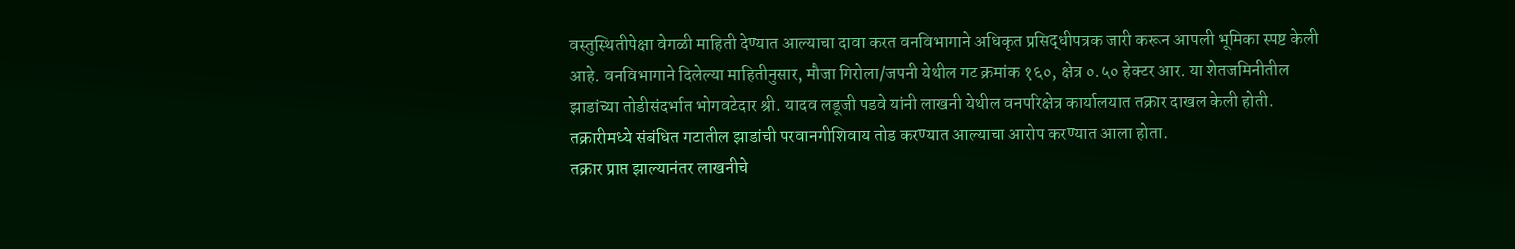वस्तुस्थितीपेक्षा वेगळी माहिती देण्यात आल्याचा दावा करत वनविभागाने अधिकृत प्रसिद्धीपत्रक जारी करून आपली भूमिका स्पष्ट केली आहे. वनविभागाने दिलेल्या माहितीनुसार, मौजा गिरोला/जपनी येथील गट क्रमांक १६०, क्षेत्र ०.५० हेक्टर आर. या शेतजमिनीतील झाडांच्या तोडीसंदर्भात भोगवटेदार श्री. यादव लडूजी पडवे यांनी लाखनी येथील वनपरिक्षेत्र कार्यालयात तक्रार दाखल केली होती. तक्रारीमध्ये संबंधित गटातील झाडांची परवानगीशिवाय तोड करण्यात आल्याचा आरोप करण्यात आला होता.
तक्रार प्राप्त झाल्यानंतर लाखनीचे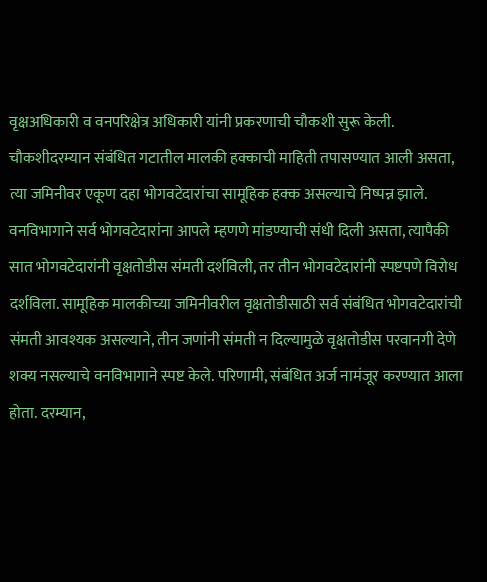वृक्षअधिकारी व वनपरिक्षेत्र अधिकारी यांनी प्रकरणाची चौकशी सुरू केली. चौकशीदरम्यान संबंधित गटातील मालकी हक्काची माहिती तपासण्यात आली असता, त्या जमिनीवर एकूण दहा भोगवटेदारांचा सामूहिक हक्क असल्याचे निष्पन्न झाले. वनविभागाने सर्व भोगवटेदारांना आपले म्हणणे मांडण्याची संधी दिली असता, त्यापैकी सात भोगवटेदारांनी वृक्षतोडीस संमती दर्शविली, तर तीन भोगवटेदारांनी स्पष्टपणे विरोध दर्शविला. सामूहिक मालकीच्या जमिनीवरील वृक्षतोडीसाठी सर्व संबंधित भोगवटेदारांची संमती आवश्यक असल्याने, तीन जणांनी संमती न दिल्यामुळे वृक्षतोडीस परवानगी देणे शक्य नसल्याचे वनविभागाने स्पष्ट केले. परिणामी, संबंधित अर्ज नामंजूर करण्यात आला होता. दरम्यान,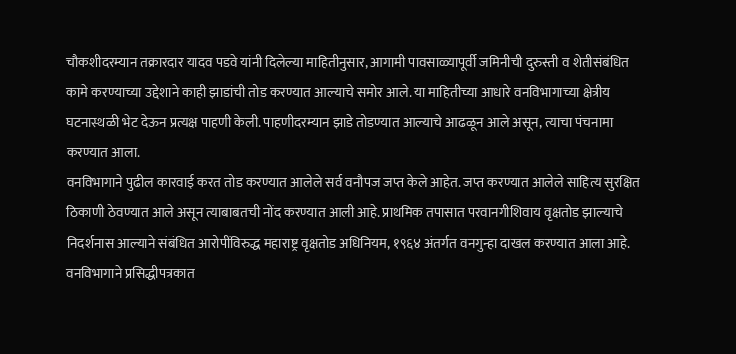चौकशीदरम्यान तक्रारदार यादव पडवे यांनी दिलेल्या माहितीनुसार, आगामी पावसाळ्यापूर्वी जमिनीची दुरुस्ती व शेतीसंबंधित कामे करण्याच्या उद्देशाने काही झाडांची तोड करण्यात आल्याचे समोर आले. या माहितीच्या आधारे वनविभागाच्या क्षेत्रीय घटनास्थळी भेट देऊन प्रत्यक्ष पाहणी केली. पाहणीदरम्यान झाडे तोडण्यात आल्याचे आढळून आले असून, त्याचा पंचनामा करण्यात आला.
वनविभागाने पुढील कारवाई करत तोड करण्यात आलेले सर्व वनौपज जप्त केले आहेत. जप्त करण्यात आलेले साहित्य सुरक्षित ठिकाणी ठेवण्यात आले असून त्याबाबतची नोंद करण्यात आली आहे. प्राथमिक तपासात परवानगीशिवाय वृक्षतोड झाल्याचे निदर्शनास आल्याने संबंधित आरोपींविरुद्ध महाराष्ट्र वृक्षतोड अधिनियम, १९६४ अंतर्गत वनगुन्हा दाखल करण्यात आला आहे. वनविभागाने प्रसिद्धीपत्रकात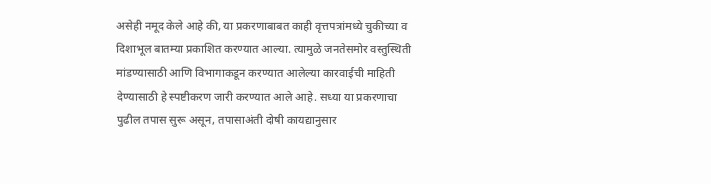असेही नमूद केले आहे की, या प्रकरणाबाबत काही वृत्तपत्रांमध्ये चुकीच्या व दिशाभूल बातम्या प्रकाशित करण्यात आल्या. त्यामुळे जनतेसमोर वस्तुस्थिती मांडण्यासाठी आणि विभागाकडून करण्यात आलेल्या कारवाईची माहिती देण्यासाठी हे स्पष्टीकरण जारी करण्यात आले आहे. सध्या या प्रकरणाचा पुढील तपास सुरू असून, तपासाअंती दोषी कायद्यानुसार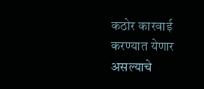कठोर कारवाई करण्यात येणार असल्याचे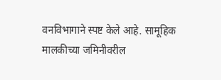वनविभागाने स्पष्ट केले आहे. सामूहिक मालकीच्या जमिनीवरील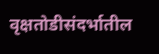वृक्षतोडीसंदर्भातील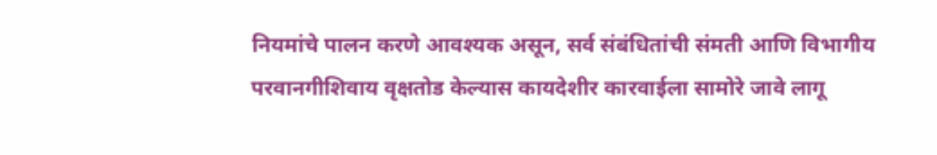नियमांचे पालन करणे आवश्यक असून, सर्व संबंधितांची संमती आणि विभागीय परवानगीशिवाय वृक्षतोड केल्यास कायदेशीर कारवाईला सामोरे जावे लागू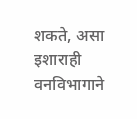शकते, असा इशाराही वनविभागाने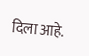दिला आहे.